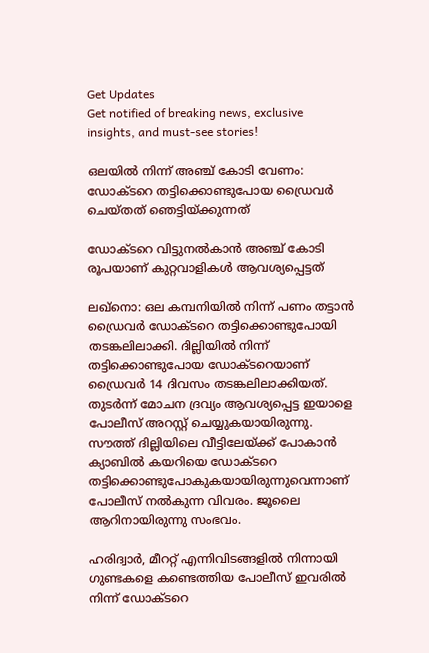Get Updates
Get notified of breaking news, exclusive insights, and must-see stories!

ഒലയില്‍ നിന്ന് അ‍ഞ്ച് കോടി വേണം: ഡോക്ടറെ തട്ടിക്കൊണ്ടുപോയ ഡ്രൈവര്‍ ചെയ്തത് ഞെട്ടിയ്ക്കുന്നത്

ഡോക്ടറെ വിട്ടുനല്‍കാന്‍ അഞ്ച് കോടി രൂപയാണ് കുറ്റവാളികള്‍ ആവശ്യപ്പെട്ടത്

ലഖ്നൊ: ഒല കമ്പനിയില്‍ നിന്ന് പണം തട്ടാന്‍ ഡ്രൈവര്‍ ഡോക്ടറെ തട്ടിക്കൊണ്ടുപോയി തടങ്കലിലാക്കി. ദില്ലിയില്‍ നിന്ന് തട്ടിക്കൊണ്ടുപോയ ഡോക്ടറെയാണ് ഡ്രൈവര്‍ 14 ദിവസം തടങ്കലിലാക്കിയത്. തുടര്‍ന്ന് മോചന ദ്രവ്യം ആവശ്യപ്പെട്ട ഇയാളെ പോലീസ് അറസ്റ്റ് ചെയ്യുകയായിരുന്നു. സൗത്ത് ദില്ലിയിലെ വീട്ടിലേയ്ക്ക് പോകാന്‍ ക്യാബില്‍ കയറിയെ ഡോക്ടറെ തട്ടിക്കൊണ്ടുപോകുകയായിരുന്നുവെന്നാണ് പോലീസ് നല്‍കുന്ന വിവരം. ജൂലൈ ആറിനായിരുന്നു സംഭവം.

ഹരിദ്വാര്‍, മീററ്റ് എന്നിവിടങ്ങളില്‍ നിന്നായി ഗുണ്ടകളെ കണ്ടെത്തിയ പോലീസ് ഇവരില്‍ നിന്ന് ഡോക്ടറെ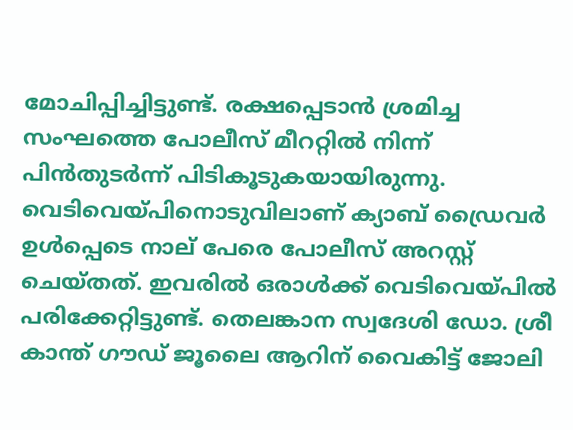മോചിപ്പിച്ചിട്ടുണ്ട്. രക്ഷപ്പെടാന്‍ ശ്രമിച്ച സംഘത്തെ പോലീസ് മീററ്റില്‍ നിന്ന് പിന്‍തുടര്‍ന്ന് പിടികൂടുകയായിരുന്നു. വെടിവെയ്പിനൊടുവിലാണ് ക്യാബ് ഡ്രൈവര്‍ ഉള്‍പ്പെടെ നാല് പേരെ പോലീസ് അറസ്റ്റ് ചെയ്തത്. ഇവരില്‍ ഒരാള്‍ക്ക് വെടിവെയ്പില്‍ പരിക്കേറ്റിട്ടുണ്ട്. തെലങ്കാന സ്വദേശി ഡോ. ശ്രീ കാന്ത് ഗൗഡ് ജൂലൈ ആറിന് വൈകിട്ട് ജോലി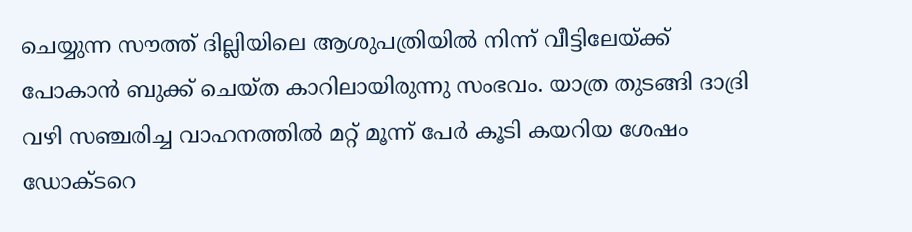ചെയ്യുന്ന സൗത്ത് ദില്ലിയിലെ ആശുപത്രിയില്‍ നിന്ന് വീട്ടിലേയ്ക്ക് പോകാന്‍ ബുക്ക് ചെയ്ത കാറിലായിരുന്നു സംഭവം. യാത്ര തുടങ്ങി ദാദ്രി വഴി സഞ്ചരിച്ച വാഹനത്തില്‍ മറ്റ് മൂന്ന് പേര്‍ കൂടി കയറിയ ശേഷം ഡോക്ടറെ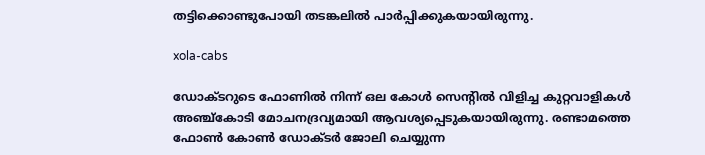തട്ടിക്കൊണ്ടുപോയി തടങ്കലില്‍ പാര്‍പ്പിക്കുകയായിരുന്നു.

xola-cabs

ഡോക്ടറുടെ ഫോണില്‍ നിന്ന് ഒല കോള്‍ സെന്‍റില്‍ വിളിച്ച കുറ്റവാളികള്‍ അഞ്ച്കോടി മോചനദ്രവ്യമായി ആവശ്യപ്പെടുകയായിരുന്നു. രണ്ടാമത്തെ ഫോണ്‍ കോണ്‍ ഡോക്ടര്‍ ജോലി ചെയ്യുന്ന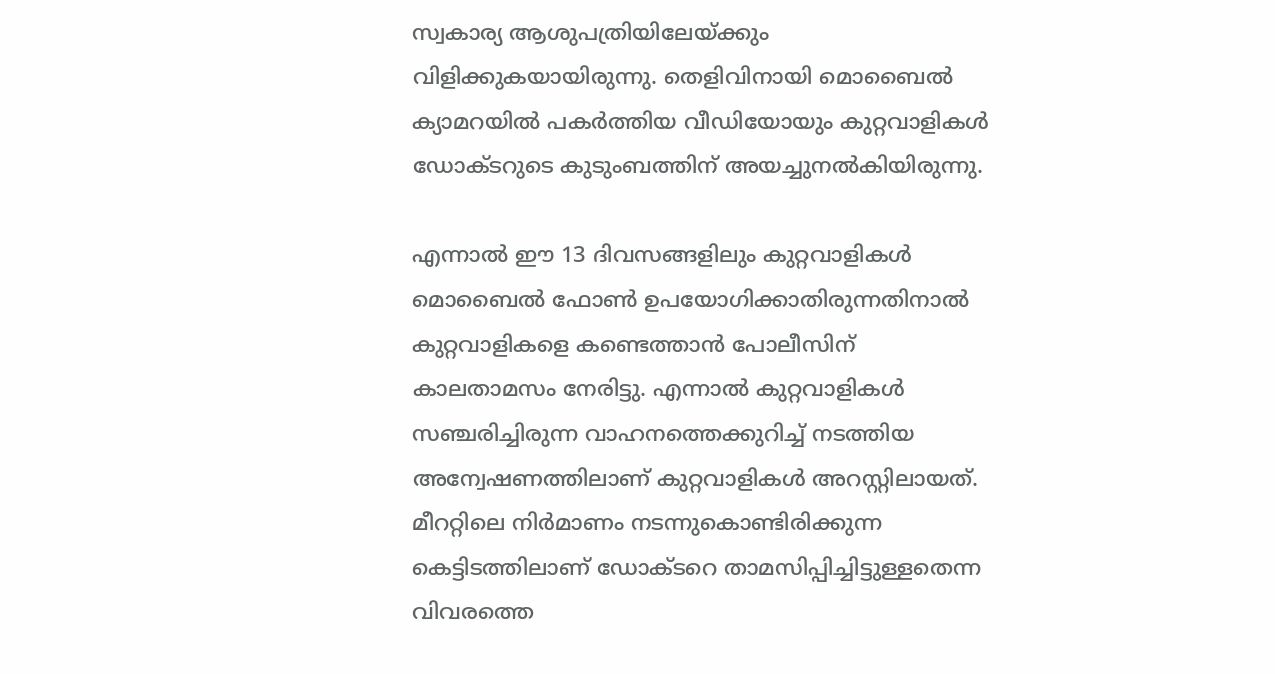സ്വകാര്യ ആശുപത്രിയിലേയ്ക്കും വിളിക്കുകയായിരുന്നു. തെളിവിനായി മൊബൈല്‍ ക്യാമറയില്‍ പകര്‍ത്തിയ വീഡിയോയും കുറ്റവാളികള്‍ ഡോക്ടറുടെ കുടുംബത്തിന് അയച്ചുനല്‍കിയിരുന്നു.

എന്നാല്‍ ഈ 13 ദിവസങ്ങളിലും കുറ്റവാളികള്‍ മൊബൈല്‍ ഫോണ്‍ ഉപയോഗിക്കാതിരുന്നതിനാല്‍ കുറ്റവാളികളെ കണ്ടെത്താന്‍ പോലീസിന് കാലതാമസം നേരിട്ടു. എന്നാല്‍ കുറ്റവാളികള്‍ സഞ്ചരിച്ചിരുന്ന വാഹനത്തെക്കുറിച്ച് നടത്തിയ അന്വേഷണത്തിലാണ് കുറ്റവാളികള്‍ അറസ്റ്റിലായത്. മീററ്റിലെ നിര്‍മാണം നടന്നുകൊണ്ടിരിക്കുന്ന കെട്ടിടത്തിലാണ് ഡോക്ടറെ താമസിപ്പിച്ചിട്ടുള്ളതെന്ന വിവരത്തെ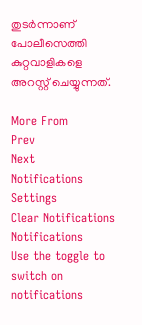തുടര്‍ന്നാണ് പോലീസെത്തി കുറ്റവാളികളെ അറസ്റ്റ് ചെയ്യുന്നത്.

More From
Prev
Next
Notifications
Settings
Clear Notifications
Notifications
Use the toggle to switch on notifications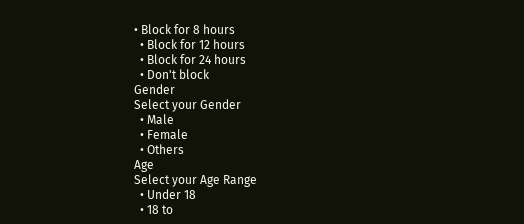• Block for 8 hours
  • Block for 12 hours
  • Block for 24 hours
  • Don't block
Gender
Select your Gender
  • Male
  • Female
  • Others
Age
Select your Age Range
  • Under 18
  • 18 to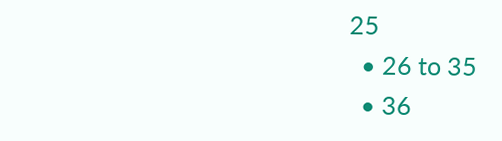25
  • 26 to 35
  • 36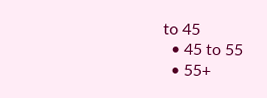to 45
  • 45 to 55
  • 55+